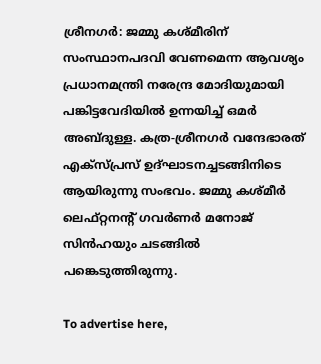ശ്രീനഗര്‍: ജമ്മു കശ്മീരിന് സംസ്ഥാനപദവി വേണമെന്ന ആവശ്യം പ്രധാനമന്ത്രി നരേന്ദ്ര മോദിയുമായി പങ്കിട്ടവേദിയില്‍ ഉന്നയിച്ച് ഒമര്‍ അബ്ദുള്ള. കത്ര-ശ്രീനഗര്‍ വന്ദേഭാരത് എക്‌സ്പ്രസ് ഉദ്ഘാടനച്ചടങ്ങിനിടെ ആയിരുന്നു സംഭവം. ജമ്മു കശ്മീര്‍ ലെഫ്റ്റനന്റ് ഗവര്‍ണര്‍ മനോജ് സിന്‍ഹയും ചടങ്ങില്‍ പങ്കെടുത്തിരുന്നു.

To advertise here,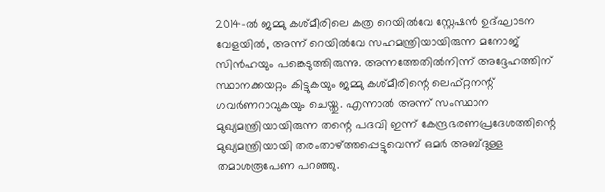2014-ല്‍ ജമ്മു കശ്മീരിലെ കത്ര റെയില്‍വേ സ്റ്റേഷന്‍ ഉദ്ഘാടന വേളയില്‍, അന്ന് റെയില്‍വേ സഹമന്ത്രിയായിരുന്ന മനോജ് സിന്‍ഹയും പങ്കെടുത്തിരുന്നു. അന്നത്തേതില്‍നിന്ന് അദ്ദേഹത്തിന് സ്ഥാനക്കയറ്റം കിട്ടുകയും ജമ്മു കശ്മീരിന്റെ ലെഫ്റ്റനന്റ് ഗവര്‍ണറാവുകയും ചെയ്തു. എന്നാല്‍ അന്ന് സംസ്ഥാന മുഖ്യമന്ത്രിയായിരുന്ന തന്റെ പദവി ഇന്ന് കേന്ദ്രഭരണപ്രദേശത്തിന്റെ മുഖ്യമന്ത്രിയായി തരംതാഴ്ത്തപ്പെട്ടുവെന്ന് ഒമര്‍ അബ്ദുള്ള തമാശരൂപേണ പറഞ്ഞു.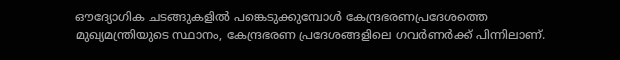ഔദ്യോഗിക ചടങ്ങുകളില്‍ പങ്കെടുക്കുമ്പോള്‍ കേന്ദ്രഭരണപ്രദേശത്തെ മുഖ്യമന്ത്രിയുടെ സ്ഥാനം, കേന്ദ്രഭരണ പ്രദേശങ്ങളിലെ ഗവര്‍ണര്‍ക്ക് പിന്നിലാണ്.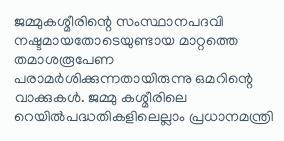ജമ്മുകശ്മീരിന്റെ സംസ്ഥാനപദവി നഷ്ടമായതോടെയുണ്ടായ മാറ്റത്തെ തമാശരൂപേണ പരാമര്‍ശിക്കുന്നതായിരുന്നു ഒമറിന്റെ വാക്കുകള്‍. ജമ്മു കശ്മീരിലെ റെയില്‍പദ്ധതികളിലെല്ലാം പ്രധാനമന്ത്രി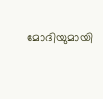മോദിയുമായി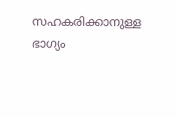സഹകരിക്കാനുള്ള ഭാഗ്യം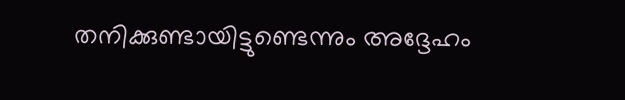തനിക്കുണ്ടായിട്ടുണ്ടെന്നും അദ്ദേഹം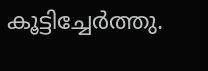കൂട്ടിച്ചേര്‍ത്തു.